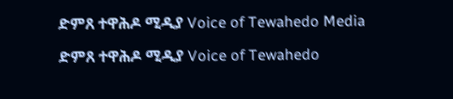ድምጸ ተዋሕዶ ሚዲያ Voice of Tewahedo Media

ድምጸ ተዋሕዶ ሚዲያ Voice of Tewahedo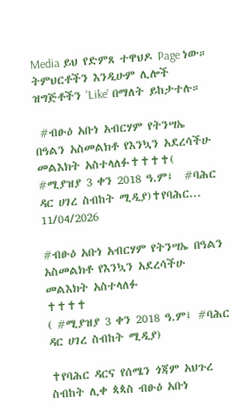Media ይህ የድምጸ ተዋህዶ Page ነው።
ትምህርቶችን እንዲሁም ሊሎች ዝግጅቶችን 'Like' በማለት ይከታተሉ።

 #ብፁዕ አቡነ አብርሃም የትንሣኤ በዓልን አስመልክቶ የእንኳን አደረሳችሁ መልእክት አስተላለፉ✝✝✝✝( #ሚያዝያ 3 ቀን 2018 ዓ.ም፤  #ባሕር ዳር ሀገረ ስብከት ሚዲያ)✝የባሕር...
11/04/2026

#ብፁዕ አቡነ አብርሃም የትንሣኤ በዓልን አስመልክቶ የእንኳን አደረሳችሁ መልእክት አስተላለፉ
✝✝✝✝
( #ሚያዝያ 3 ቀን 2018 ዓ.ም፤ #ባሕር ዳር ሀገረ ስብከት ሚዲያ)

✝የባሕር ዳርና የሰሜን ጎጃም አህጉረ ስብከት ሊቀ ጳጳስ ብፁዕ አቡነ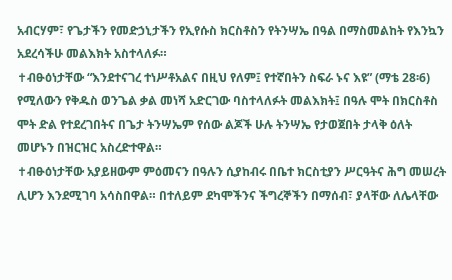አብርሃም፣ የጌታችን የመድኃኒታችን የኢየሱስ ክርስቶስን የትንሣኤ በዓል በማስመልከት የእንኳን አደረሳችሁ መልእክት አስተላለፉ።
✝ብፁዕነታቸው “እንደተናገረ ተነሥቶአልና በዚህ የለም፤ የተኛበትን ስፍራ ኑና እዩ” (ማቴ 28፡6) የሚለውን የቅዱስ ወንጌል ቃል መነሻ አድርገው ባስተላለፉት መልእክት፤ በዓሉ ሞት በክርስቶስ ሞት ድል የተደረገበትና በጌታ ትንሣኤም የሰው ልጆች ሁሉ ትንሣኤ የታወጀበት ታላቅ ዕለት መሆኑን በዝርዝር አስረድተዋል።
✝ብፁዕነታቸው አያይዘውም ምዕመናን በዓሉን ሲያከብሩ በቤተ ክርስቲያን ሥርዓትና ሕግ መሠረት ሊሆን እንደሚገባ አሳስበዋል። በተለይም ደካሞችንና ችግረኞችን በማሰብ፣ ያላቸው ለሌላቸው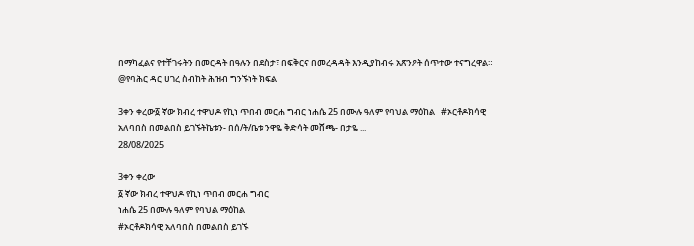በማካፈልና የተቸገሩትን በመርዳት በዓሉን በደስታ፣ በፍቅርና በመረዳዳት እንዲያከብሩ አጽንዖት ሰጥተው ተናግረዋል።
@የባሕር ዳር ሀገረ ስብከት ሕዝብ ግንኙነት ክፍል

3ቀን ቀረው፩ ኛው ክብረ ተዋህዶ የኪነ ጥበብ መርሐ ግብር ነሐሴ 25 በሙሉ ዓለም የባህል ማዕከል   #ኦርቶዶክሳዊ አለባበስ በመልበስ ይገኙትኬቱን- በሰ/ት/ቤቱ ንዋዬ ቅድሳት መሸጫ- በታዬ ...
28/08/2025

3ቀን ቀረው
፩ ኛው ክብረ ተዋህዶ የኪነ ጥበብ መርሐ ግብር
ነሐሴ 25 በሙሉ ዓለም የባህል ማዕከል
#ኦርቶዶክሳዊ አለባበስ በመልበስ ይገኙ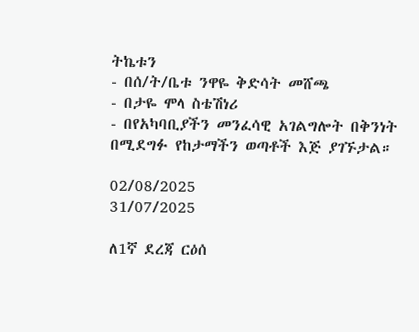ትኬቱን
- በሰ/ት/ቤቱ ንዋዬ ቅድሳት መሸጫ
- በታዬ ሞላ ስቴሽነሪ
- በየአካባቢያችን መንፈሳዊ አገልግሎት በቅንነት
በሚደግፉ የከታማችን ወጣቶች እጅ ያገኙታል።

02/08/2025
31/07/2025

ለ1ኛ ደረጃ ርዕሰ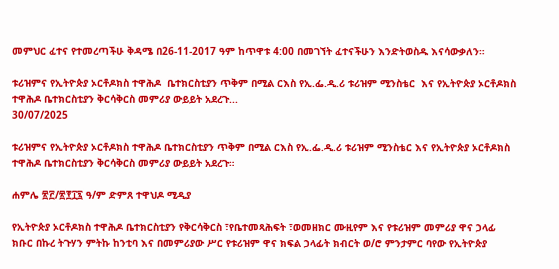መምህር ፈተና የተመረጣችሁ ቅዳሜ በ26-11-2017 ዓም ከጥዋቱ 4:00 በመገኘት ፈተናችሁን እንድትወስዱ እናሳውቃለን።

ቱሪዝምና የኢትዮጵያ ኦርቶዶክስ ተዋሕዶ  ቤተክርስቲያን ጥቅም በሚል ርእስ የኢ.ፌ.ዲ.ሪ ቱሪዝም ሚንስቴር  እና የኢትዮጵያ ኦርቶዶክስ ተዋሕዶ ቤተክርስቲያን ቅርሳቅርስ መምሪያ ውይይት አደረጉ...
30/07/2025

ቱሪዝምና የኢትዮጵያ ኦርቶዶክስ ተዋሕዶ ቤተክርስቲያን ጥቅም በሚል ርእስ የኢ.ፌ.ዲ.ሪ ቱሪዝም ሚንስቴር እና የኢትዮጵያ ኦርቶዶክስ ተዋሕዶ ቤተክርስቲያን ቅርሳቅርስ መምሪያ ውይይት አደረጉ።

ሐምሌ ፳፫/፳፻፲፯ ዓ/ም ድምጸ ተዋህዶ ሚዲያ

የኢትዮጵያ ኦርቶዶክስ ተዋሕዶ ቤተክርስቲያን የቅርሳቅርስ ፣የቤተመጻሕፍት ፣ወመዘክር ሙዚየም እና የቱሪዝም መምሪያ ዋና ኃላፊ ክቡር በኩረ ትጉሃን ምትኩ ከንቲባ እና በመምሪያው ሥር የቱሪዝም ዋና ክፍል ኃላፊት ክብርት ወ/ሮ ምንታምር ባየው የኢትዮጵያ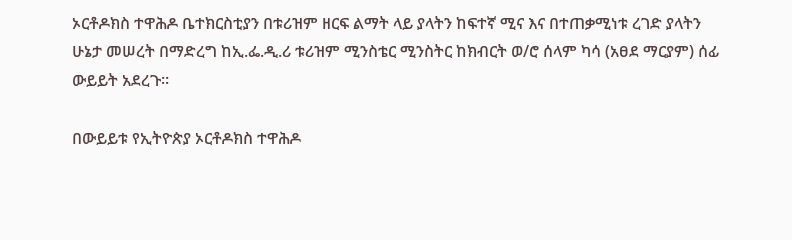ኦርቶዶክስ ተዋሕዶ ቤተክርስቲያን በቱሪዝም ዘርፍ ልማት ላይ ያላትን ከፍተኛ ሚና እና በተጠቃሚነቱ ረገድ ያላትን ሁኔታ መሠረት በማድረግ ከኢ.ፌ.ዲ.ሪ ቱሪዝም ሚንስቴር ሚንስትር ከክብርት ወ/ሮ ሰላም ካሳ (አፀደ ማርያም) ሰፊ ውይይት አደረጉ።

በውይይቱ የኢትዮጵያ ኦርቶዶክስ ተዋሕዶ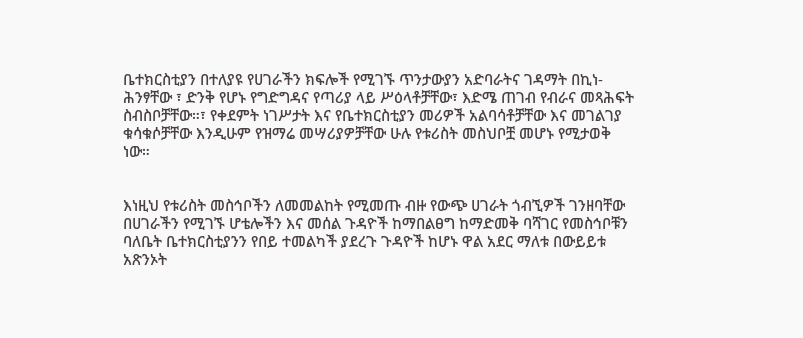ቤተክርስቲያን በተለያዩ የሀገራችን ክፍሎች የሚገኙ ጥንታውያን አድባራትና ገዳማት በኪነ-ሕንፃቸው ፣ ድንቅ የሆኑ የግድግዳና የጣሪያ ላይ ሥዕላቶቻቸው፣ እድሜ ጠገብ የብራና መጻሕፍት ስብስቦቻቸው።፣ የቀደምት ነገሥታት እና የቤተክርስቲያን መሪዎች አልባሳቶቻቸው እና መገልገያ ቁሳቁሶቻቸው እንዲሁም የዝማሬ መሣሪያዎቻቸው ሁሉ የቱሪስት መስህቦቿ መሆኑ የሚታወቅ ነው።


እነዚህ የቱሪስት መስኅቦችን ለመመልከት የሚመጡ ብዙ የውጭ ሀገራት ጎብኚዎች ገንዘባቸው በሀገራችን የሚገኙ ሆቴሎችን እና መሰል ጉዳዮች ከማበልፀግ ከማድመቅ ባሻገር የመስኅቦቹን ባለቤት ቤተክርስቲያንን የበይ ተመልካች ያደረጉ ጉዳዮች ከሆኑ ዋል አደር ማለቱ በውይይቱ አጽንኦት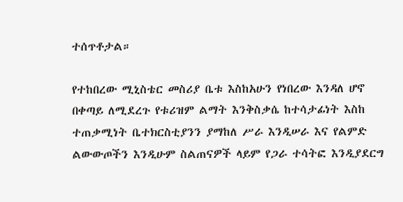ተሰጥቶታል።

የተከበረው ሚኒስቴር መስሪያ ቤቱ እስከአሁን የነበረው እንዳለ ሆኖ በቀጣይ ለሚደረጉ የቱሪዝም ልማት እንቅስቃሴ ከተሳታፊነት እስከ ተጠቃሚነት ቤተክርስቲያንን ያማከለ ሥራ እንዲሠራ እና የልምድ ልውውጦችን እንዲሁም ስልጠናዎች ላይም የጋራ ተሳትፎ እንዲያደርግ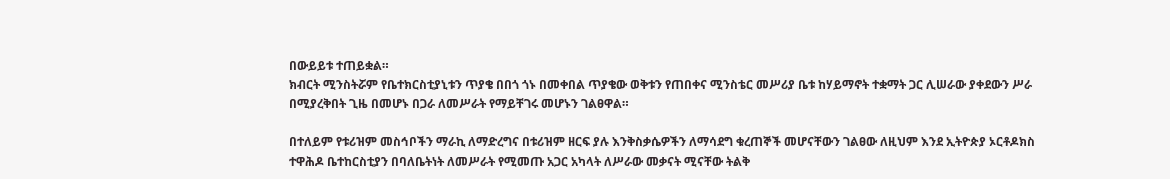በውይይቱ ተጠይቋል።
ክብርት ሚንስትሯም የቤተክርስቲያኒቱን ጥያቄ በበጎ ጎኑ በመቀበል ጥያቄው ወቅቱን የጠበቀና ሚንስቴር መሥሪያ ቤቱ ከሃይማኖት ተቋማት ጋር ሊሠራው ያቀደውን ሥራ በሚያረቅበት ጊዜ በመሆኑ በጋራ ለመሥራት የማይቸገሩ መሆኑን ገልፀዋል።

በተለይም የቱሪዝም መስኅቦችን ማራኪ ለማድረግና በቱሪዝም ዘርፍ ያሉ እንቅስቃሴዎችን ለማሳደግ ቁረጠኞች መሆናቸውን ገልፀው ለዚህም እንደ ኢትዮጵያ ኦርቶዶክስ ተዋሕዶ ቤተከርስቲያን በባለቤትነት ለመሥራት የሚመጡ አጋር አካላት ለሥራው መቃናት ሚናቸው ትልቅ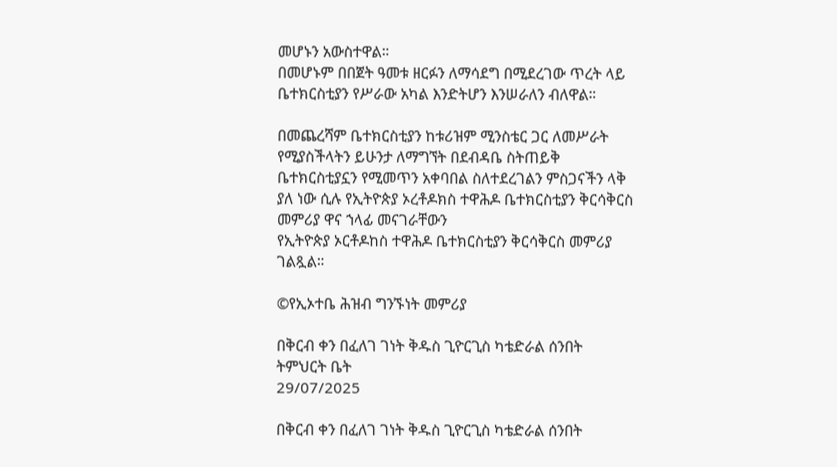መሆኑን አውስተዋል።
በመሆኑም በበጀት ዓመቱ ዘርፉን ለማሳደግ በሚደረገው ጥረት ላይ ቤተክርስቲያን የሥራው አካል እንድትሆን እንሠራለን ብለዋል።

በመጨረሻም ቤተክርስቲያን ከቱሪዝም ሚንስቴር ጋር ለመሥራት የሚያስችላትን ይሁንታ ለማግኘት በደብዳቤ ስትጠይቅ ቤተክርስቲያኗን የሚመጥን አቀባበል ስለተደረገልን ምስጋናችን ላቅ ያለ ነው ሲሉ የኢትዮጵያ ኦረቶዶክስ ተዋሕዶ ቤተክርስቲያን ቅርሳቅርስ መምሪያ ዋና ኀላፊ መናገራቸውን
የኢትዮጵያ ኦርቶዶከስ ተዋሕዶ ቤተክርስቲያን ቅርሳቅርስ መምሪያ ገልጿል።

©የኢኦተቤ ሕዝብ ግንኙነት መምሪያ

በቅርብ ቀን በፈለገ ገነት ቅዱስ ጊዮርጊስ ካቴድራል ሰንበት ትምህርት ቤት
29/07/2025

በቅርብ ቀን በፈለገ ገነት ቅዱስ ጊዮርጊስ ካቴድራል ሰንበት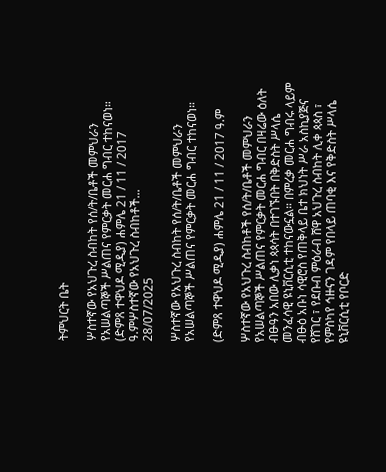ትምህርት ቤት

ሦስተኛው የአህጉረ ስብከት የሰ/ት/ቤቶች መምህራን የአሠልጣኞች ሥልጠና የምርቃት መርሐ ግብር ተከናወነ። (ድምጸ ተዋህዶ ሚዲያ) ሐምሌ 21 / 11 / 2017 ዓ.ምሦስተኛው የአህጉረ ስብከቶች...
28/07/2025

ሦስተኛው የአህጉረ ስብከት የሰ/ት/ቤቶች መምህራን የአሠልጣኞች ሥልጠና የምርቃት መርሐ ግብር ተከናወነ።

(ድምጸ ተዋህዶ ሚዲያ) ሐምሌ 21 / 11 / 2017 ዓ.ም

ሦስተኛው የአህጉረ ስብከቶች የሰ/ት/ቤቶች መምህራን የአሠልጣኞች ሥልጠና የምርቃት መርሐ ግብር በዛሬው ዕለት ብፁዓን አበው ሊቃነ ጳጳሳት በተገኙበት በቅድስት ሥላሴ መንፈሳዊ ዩኒቨርሲቲ ተከናውኗል። በምረቃ መርሐ ግብሩ ላይም ብፁዕ አቡነ ሳዊሮስ የጠቅላይ ቤተ ክህነት ሥራ አስኪያጅና የሸገር ፣ የደቡብ ምዕራብ ሸዋ አህጉረ ስብከት ሊቀ ጳጳስ ፣ የምስካየ ኅዙናን ገዳም የበላይ ጠባቂ እና የቅድስት ሥላሴ ዩኒቨርሲቲ የቦርድ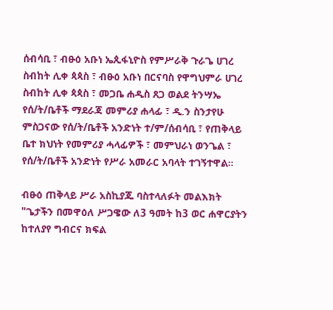ሰብሳቢ ፣ ብፁዕ አቡነ ኤጲፋኒዮስ የምሥራቅ ጉራጌ ሀገረ ስብከት ሊቀ ጳጳስ ፣ ብፁዕ አቡነ በርናባስ የዋግህምራ ሀገረ ስብከት ሊቀ ጳጳስ ፣ መጋቤ ሐዲስ ጸጋ ወልደ ትንሣኤ የሰ/ት/ቤቶች ማደራጃ መምሪያ ሐላፊ ፣ ዲ.ን ስንታየሁ ምስጋናው የሰ/ት/ቤቶች አንድነት ተ/ም/ሰብሳቢ ፣ የጠቅላይ ቤተ ክህነት የመምሪያ ሓላፊዎች ፣ መምህራነ ወንጌል ፣ የሰ/ት/ቤቶች አንድነት የሥራ አመራር አባላት ተገኝተዋል።

ብፁዕ ጠቅላይ ሥራ አስኪያጁ ባስተላለፉት መልእክት "ጌታችን በመዋዕለ ሥጋዌው ለ3 ዓመት ከ3 ወር ሐዋርያትን ከተለያየ ግብርና ክፍል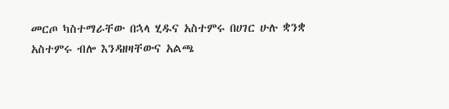መርጦ ካስተማራቸው በኋላ ሂዱና አስተምሩ በሀገር ሁሉ ቋንቋ አስተምሩ ብሎ እንዳዘዛቸውና አልጫ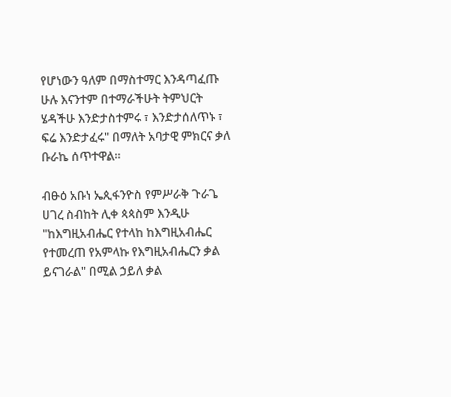የሆነውን ዓለም በማስተማር እንዳጣፈጡ ሁሉ እናንተም በተማራችሁት ትምህርት ሄዳችሁ እንድታስተምሩ ፣ እንድታሰለጥኑ ፣ ፍሬ እንድታፈሩ" በማለት አባታዊ ምክርና ቃለ ቡራኬ ሰጥተዋል።

ብፁዕ አቡነ ኤጲፋንዮስ የምሥራቅ ጉራጌ ሀገረ ስብከት ሊቀ ጳጳስም እንዲሁ "ከእግዚአብሔር የተላከ ከእግዚአብሔር የተመረጠ የአምላኩ የእግዚአብሔርን ቃል ይናገራል" በሚል ኃይለ ቃል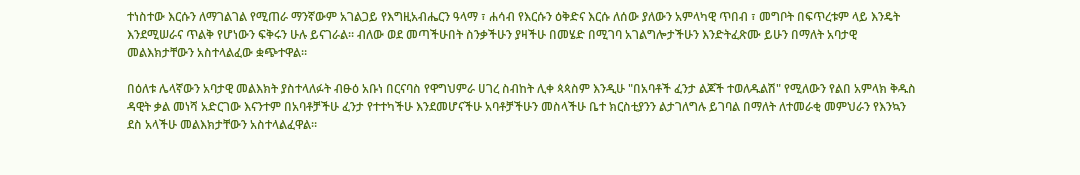ተነስተው እርሱን ለማገልገል የሚጠራ ማንኛውም አገልጋይ የእግዚአብሔርን ዓላማ ፣ ሐሳብ የእርሱን ዕቅድና እርሱ ለሰው ያለውን አምላካዊ ጥበብ ፣ መግቦት በፍጥረቱም ላይ እንዴት እንደሚሠራና ጥልቅ የሆነውን ፍቅሩን ሁሉ ይናገራል። ብለው ወደ መጣችሁበት ስንቃችሁን ያዛችሁ በመሄድ በሚገባ አገልግሎታችሁን እንድትፈጽሙ ይሁን በማለት አባታዊ መልእክታቸውን አስተላልፈው ቋጭተዋል።

በዕለቱ ሌላኛውን አባታዊ መልእክት ያስተላለፉት ብፁዕ አቡነ በርናባስ የዋግህምራ ሀገረ ስብከት ሊቀ ጳጳስም እንዲሁ "በአባቶች ፈንታ ልጆች ተወለዱልሽ" የሚለውን የልበ አምላክ ቅዱስ ዳዊት ቃል መነሻ አድርገው እናንተም በአባቶቻችሁ ፈንታ የተተካችሁ እንደመሆናችሁ አባቶቻችሁን መስላችሁ ቤተ ክርስቲያንን ልታገለግሉ ይገባል በማለት ለተመራቂ መምህራን የእንኳን ደስ አላችሁ መልእክታቸውን አስተላልፈዋል።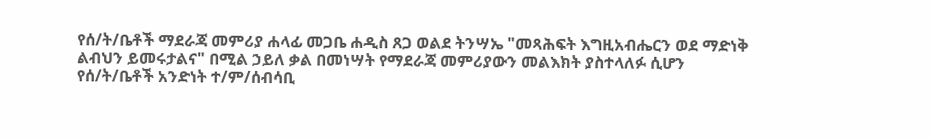የሰ/ት/ቤቶች ማደራጃ መምሪያ ሐላፊ መጋቤ ሐዲስ ጸጋ ወልደ ትንሣኤ "መጻሕፍት እግዚአብሔርን ወደ ማድነቅ ልብህን ይመሩታልና" በሚል ኃይለ ቃል በመነሣት የማደራጃ መምሪያውን መልእክት ያስተላለፉ ሲሆን የሰ/ት/ቤቶች አንድነት ተ/ም/ሰብሳቢ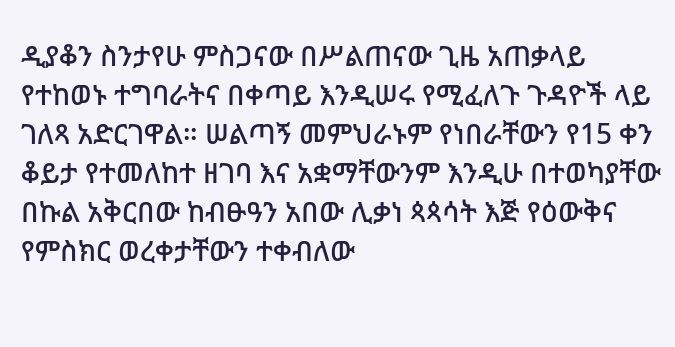ዲያቆን ስንታየሁ ምስጋናው በሥልጠናው ጊዜ አጠቃላይ የተከወኑ ተግባራትና በቀጣይ እንዲሠሩ የሚፈለጉ ጉዳዮች ላይ ገለጻ አድርገዋል። ሠልጣኝ መምህራኑም የነበራቸውን የ15 ቀን ቆይታ የተመለከተ ዘገባ እና አቋማቸውንም እንዲሁ በተወካያቸው በኩል አቅርበው ከብፁዓን አበው ሊቃነ ጳጳሳት እጅ የዕውቅና የምስክር ወረቀታቸውን ተቀብለው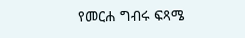የመርሐ ግብሩ ፍጻሜ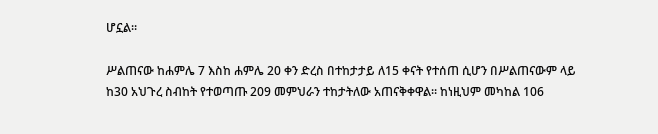ሆኗል።

ሥልጠናው ከሐምሌ 7 እስከ ሐምሌ 20 ቀን ድረስ በተከታታይ ለ15 ቀናት የተሰጠ ሲሆን በሥልጠናውም ላይ ከ30 አህጉረ ስብከት የተወጣጡ 209 መምህራን ተከታትለው አጠናቅቀዋል። ከነዚህም መካከል 106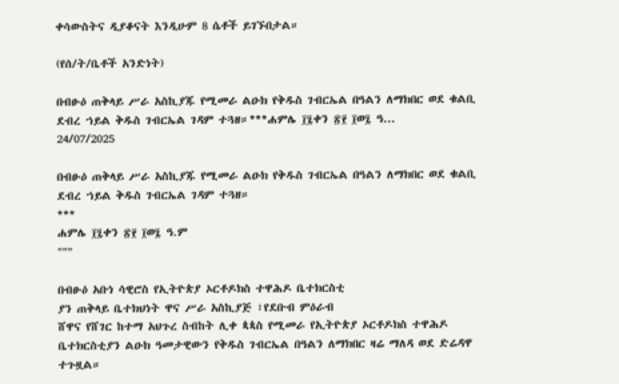ቀሳውስትና ዲያቆናት እንዲሁም 8 ሴቶች ይገኙበታል።

(የሰ/ት/ቤቶች አንድነት)

በብፁዕ ጠቅላይ ሥራ አስኪያጁ የሚመራ ልዑክ የቅዱስ ገብርኤል በዓልን ለማክበር ወደ ቁልቢ ደብረ ኀይል ቅዱስ ገብርኤል ገዳም ተጓዘ።***ሐምሌ ፲፯ቀን ፳፻ ፲ወ፯ ዓ...
24/07/2025

በብፁዕ ጠቅላይ ሥራ አስኪያጁ የሚመራ ልዑክ የቅዱስ ገብርኤል በዓልን ለማክበር ወደ ቁልቢ ደብረ ኀይል ቅዱስ ገብርኤል ገዳም ተጓዘ።
***
ሐምሌ ፲፯ቀን ፳፻ ፲ወ፯ ዓ.ም
"""

በብፁዕ አቡነ ሳዊሮስ የኢትዮጵያ ኦርቶዶክስ ተዋሕዶ ቤተክርስቲ
ያን ጠቅላይ ቤተክህነት ዋና ሥራ አስኪያጅ ፣የደቡብ ምዕራብ
ሸዋና የሸገር ከተማ አህጉረ ስብከት ሊቀ ጳጳስ የሚመራ የኢትዮጵያ ኦርቶዶክስ ተዋሕዶ ቤተክርስቲያን ልዑክ ዓመታዊውን የቅዱስ ገብርኤል በዓልን ለማክበር ዛሬ ማለዳ ወደ ድሬዳዋ ተጉዟል።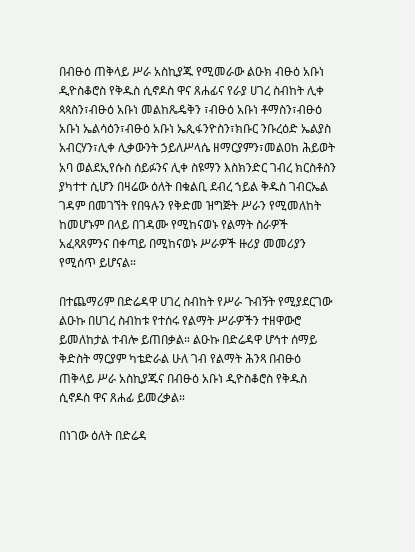በብፁዕ ጠቅላይ ሥራ አስኪያጁ የሚመራው ልዑክ ብፁዕ አቡነ ዲዮስቆሮስ የቅዱስ ሲኖዶስ ዋና ጸሐፊና የራያ ሀገረ ስብከት ሊቀ ጳጳስን፣ብፁዕ አቡነ መልከጼዴቅን ፣ብፁዕ አቡነ ቶማስን፣ብፁዕ አቡነ ኤልሳዕን፣ብፁዕ አቡነ ኤጲፋንዮስን፣ክቡር ንቡረዕድ ኤልያስ አብርሃን፣ሊቀ ሊቃውንት ኃይለሥላሴ ዘማርያምን፣መልዐከ ሕይወት አባ ወልደኢየሱስ ሰይፉንና ሊቀ ስዩማን እስክንድር ገብረ ክርስቶስን ያካተተ ሲሆን በዛሬው ዕለት በቁልቢ ደብረ ኀይል ቅዱስ ገብርኤል ገዳም በመገኘት የበዓሉን የቅድመ ዝግጅት ሥራን የሚመለከት ከመሆኑም በላይ በገዳሙ የሚከናወኑ የልማት ስራዎች አፈጻጸምንና በቀጣይ በሚከናወኑ ሥራዎች ዙሪያ መመሪያን የሚሰጥ ይሆናል።

በተጨማሪም በድሬዳዋ ሀገረ ስብከት የሥራ ጉብኝት የሚያደርገው ልዑኩ በሀገረ ስብከቱ የተሰሩ የልማት ሥራዎችን ተዘዋውሮ ይመለከታል ተብሎ ይጠበቃል። ልዑኩ በድሬዳዋ ሆኅተ ሰማይ ቅድስት ማርያም ካቴድራል ሁለ ገብ የልማት ሕንጻ በብፁዕ ጠቅላይ ሥራ አስኪያጁና በብፁዕ አቡነ ዲዮስቆሮስ የቅዱስ ሲኖዶስ ዋና ጸሐፊ ይመረቃል።

በነገው ዕለት በድሬዳ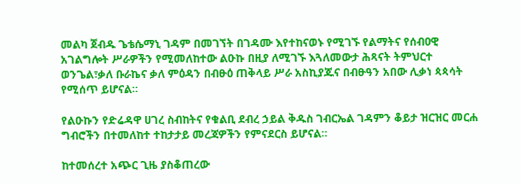መልካ ጀብዱ ጌቴሴማኒ ገዳም በመገኘት በገዳሙ እየተከናወኑ የሚገኙ የልማትና የሰብዐዊ አገልግሎት ሥራዎችን የሚመለከተው ልዑኩ በዚያ ለሚገኙ እጓለመውታ ሕጻናት ትምህርተ ወንጌል፣ቃለ ቡራኬና ቃለ ምዕዳን በብፁዕ ጠቅላይ ሥራ አስኪያጁና በብፁዓን አበው ሊቃነ ጳጳሳት የሚሰጥ ይሆናል።

የልዑኩን የድሬዳዋ ሀገረ ስብከትና የቁልቢ ደብረ ኃይል ቅዱስ ገብርኤል ገዳምን ቆይታ ዝርዝር መርሐ ግብሮችን በተመለከተ ተከታታይ መረጃዎችን የምናደርስ ይሆናል።

ከተመሰረተ አጭር ጊዜ ያስቆጠረው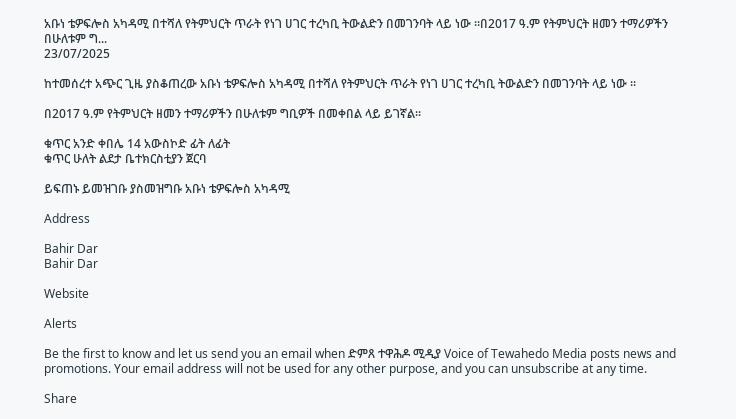አቡነ ቴዎፍሎስ አካዳሚ በተሻለ የትምህርት ጥራት የነገ ሀገር ተረካቢ ትውልድን በመገንባት ላይ ነው ።በ2017 ዓ.ም የትምህርት ዘመን ተማሪዎችን በሁለቱም ግ...
23/07/2025

ከተመሰረተ አጭር ጊዜ ያስቆጠረው አቡነ ቴዎፍሎስ አካዳሚ በተሻለ የትምህርት ጥራት የነገ ሀገር ተረካቢ ትውልድን በመገንባት ላይ ነው ።

በ2017 ዓ.ም የትምህርት ዘመን ተማሪዎችን በሁለቱም ግቢዎች በመቀበል ላይ ይገኛል።

ቁጥር አንድ ቀበሌ 14 አውስኮድ ፊት ለፊት
ቁጥር ሁለት ልደታ ቤተክርስቲያን ጀርባ

ይፍጠኑ ይመዝገቡ ያስመዝግቡ አቡነ ቴዎፍሎስ አካዳሚ

Address

Bahir Dar
Bahir Dar

Website

Alerts

Be the first to know and let us send you an email when ድምጸ ተዋሕዶ ሚዲያ Voice of Tewahedo Media posts news and promotions. Your email address will not be used for any other purpose, and you can unsubscribe at any time.

Share